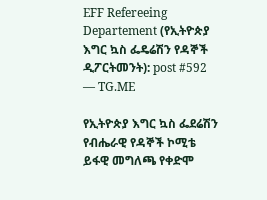EFF Refereeing Departement (የኢትዮጵያ እግር ኳስ ፌዴሬሽን የዳኞች ዲፖርትመንት): post #592 — TG.ME

የኢትዮጵያ እግር ኳስ ፌደሬሽን የብሔራዊ የዳኞች ኮሚቴ ይፋዊ መግለጫ የቀድሞ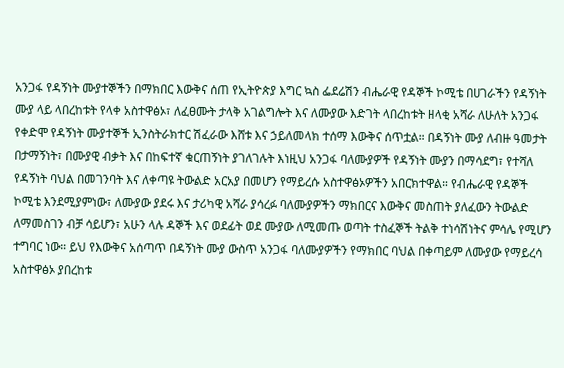አንጋፋ የዳኝነት ሙያተኞችን በማክበር እውቅና ሰጠ የኢትዮጵያ እግር ኳስ ፌደሬሽን ብሔራዊ የዳኞች ኮሚቴ በሀገራችን የዳኝነት ሙያ ላይ ላበረከቱት የላቀ አስተዋፅኦ፣ ለፈፀሙት ታላቅ አገልግሎት እና ለሙያው እድገት ላበረከቱት ዘላቂ አሻራ ለሁለት አንጋፋ የቀድሞ የዳኝነት ሙያተኞች ኢንስትራክተር ሽፈራው እሸቱ እና ኃይለመላክ ተሰማ እውቅና ሰጥቷል። በዳኝነት ሙያ ለብዙ ዓመታት በታማኝነት፣ በሙያዊ ብቃት እና በከፍተኛ ቁርጠኝነት ያገለገሉት እነዚህ አንጋፋ ባለሙያዎች የዳኝነት ሙያን በማሳደግ፣ የተሻለ የዳኝነት ባህል በመገንባት እና ለቀጣዩ ትውልድ አርአያ በመሆን የማይረሱ አስተዋፅኦዎችን አበርክተዋል። የብሔራዊ የዳኞች ኮሚቴ እንደሚያምነው፣ ለሙያው ያደሩ እና ታሪካዊ አሻራ ያሳረፉ ባለሙያዎችን ማክበርና እውቅና መስጠት ያለፈውን ትውልድ ለማመስገን ብቻ ሳይሆን፣ አሁን ላሉ ዳኞች እና ወደፊት ወደ ሙያው ለሚመጡ ወጣት ተስፈኞች ትልቅ ተነሳሽነትና ምሳሌ የሚሆን ተግባር ነው። ይህ የእውቅና አሰጣጥ በዳኝነት ሙያ ውስጥ አንጋፋ ባለሙያዎችን የማክበር ባህል በቀጣይም ለሙያው የማይረሳ አስተዋፅኦ ያበረከቱ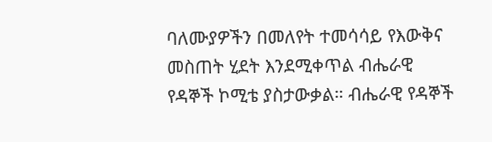ባለሙያዎችን በመለየት ተመሳሳይ የእውቅና መስጠት ሂደት እንደሚቀጥል ብሔራዊ የዳኞች ኮሚቴ ያስታውቃል። ብሔራዊ የዳኞች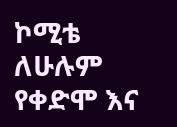ኮሚቴ ለሁሉም የቀድሞ እና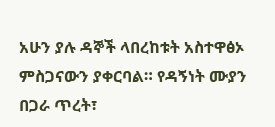አሁን ያሉ ዳኞች ላበረከቱት አስተዋፅኦ ምስጋናውን ያቀርባል። የዳኝነት ሙያን በጋራ ጥረት፣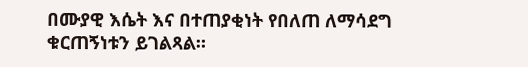በሙያዊ እሴት እና በተጠያቂነት የበለጠ ለማሳደግ ቁርጠኝነቱን ይገልጻል።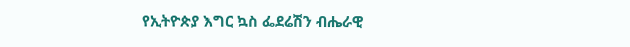የኢትዮጵያ እግር ኳስ ፌደሬሽን ብሔራዊ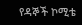የዳኞች ኮሚቴ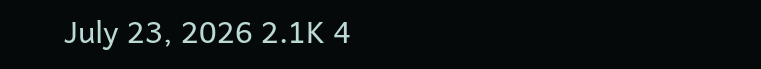July 23, 2026 2.1K 4